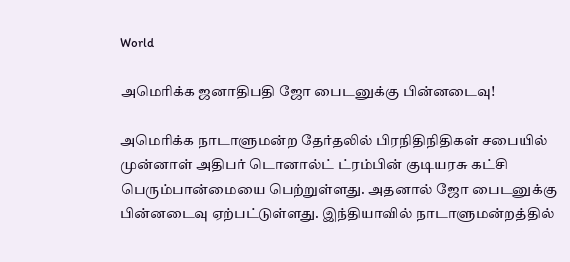World

அமெரிக்க ஜனாதிபதி ஜோ பைடனுக்கு பின்னடைவு!

அமெரிக்க நாடாளுமன்ற தேர்தலில் பிரநிதிநிதிகள் சபையில் முன்னாள் அதிபர் டொனால்ட் ட்ரம்பின் குடியரசு கட்சி பெரும்பான்மையை பெற்றுள்ளது. அதனால் ஜோ பைடனுக்கு பின்னடைவு ஏற்பட்டுள்ளது. இந்தியாவில் நாடாளுமன்றத்தில்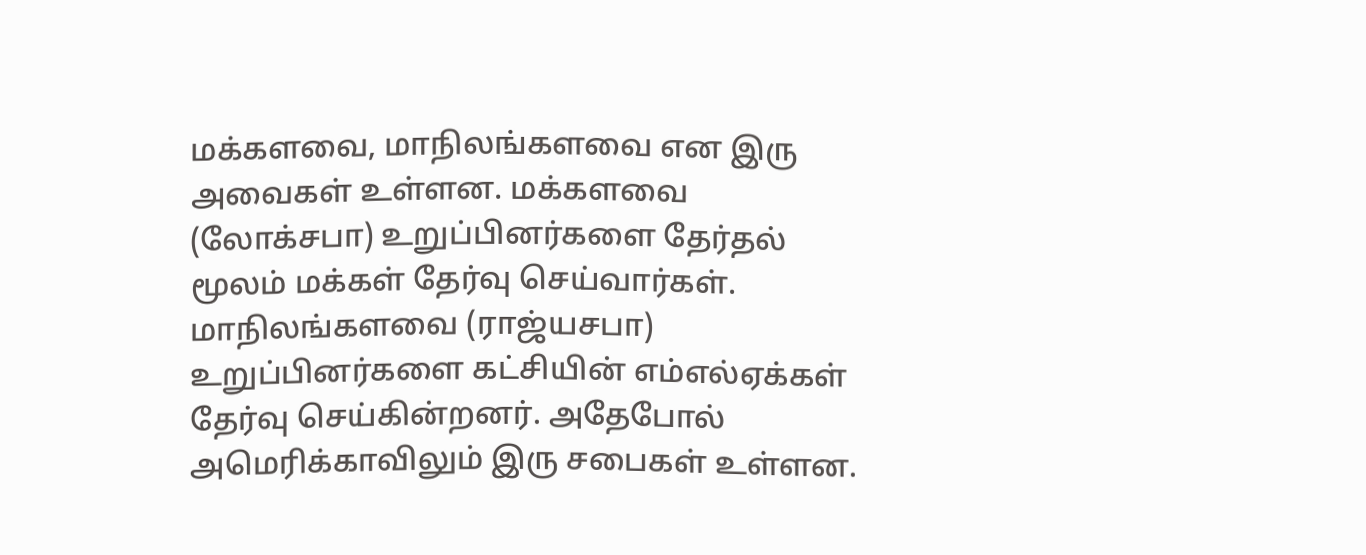மக்களவை, மாநிலங்களவை என இரு அவைகள் உள்ளன. மக்களவை (லோக்சபா) உறுப்பினர்களை தேர்தல் மூலம் மக்கள் தேர்வு செய்வார்கள். மாநிலங்களவை (ராஜ்யசபா) உறுப்பினர்களை கட்சியின் எம்எல்ஏக்கள் தேர்வு செய்கின்றனர். அதேபோல் அமெரிக்காவிலும் இரு சபைகள் உள்ளன.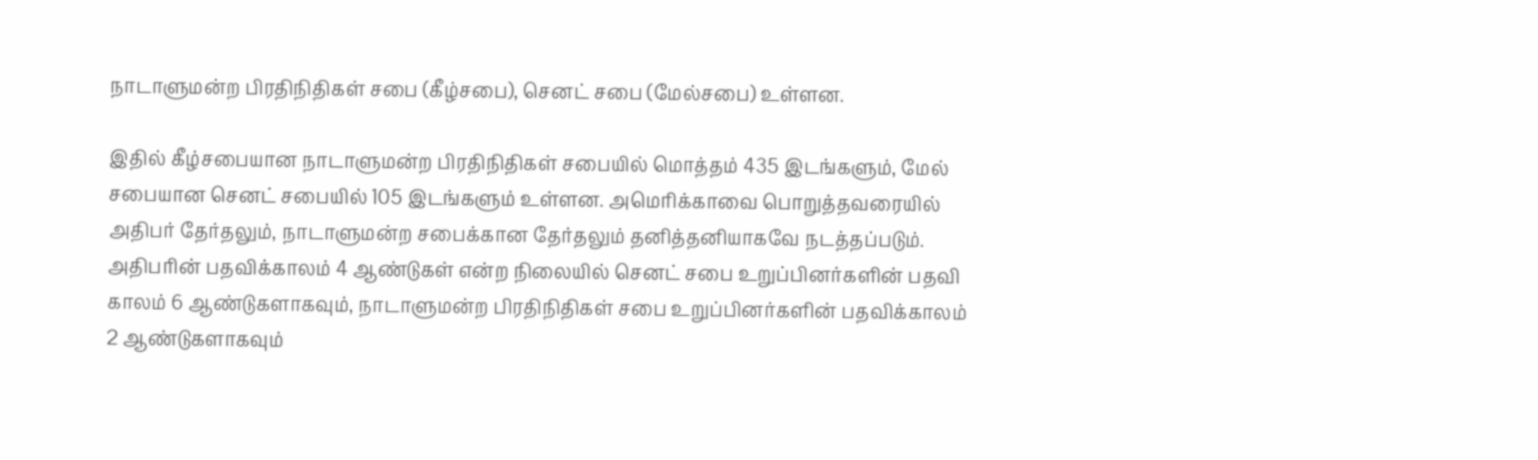நாடாளுமன்ற பிரதிநிதிகள் சபை (கீழ்சபை), செனட் சபை (மேல்சபை) உள்ளன.

இதில் கீழ்சபையான நாடாளுமன்ற பிரதிநிதிகள் சபையில் மொத்தம் 435 இடங்களும், மேல் சபையான செனட் சபையில் 105 இடங்களும் உள்ளன. அமெரிக்காவை பொறுத்தவரையில் அதிபர் தேர்தலும், நாடாளுமன்ற சபைக்கான தேர்தலும் தனித்தனியாகவே நடத்தப்படும். அதிபரின் பதவிக்காலம் 4 ஆண்டுகள் என்ற நிலையில் செனட் சபை உறுப்பினர்களின் பதவி காலம் 6 ஆண்டுகளாகவும், நாடாளுமன்ற பிரதிநிதிகள் சபை உறுப்பினர்களின் பதவிக்காலம் 2 ஆண்டுகளாகவும்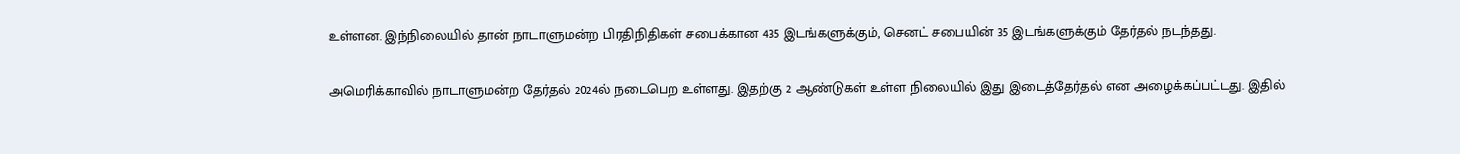உள்ளன. இந்நிலையில் தான் நாடாளுமன்ற பிரதிநிதிகள் சபைக்கான 435 இடங்களுக்கும், செனட் சபையின் 35 இடங்களுக்கும் தேர்தல் நடந்தது.

அமெரிக்காவில் நாடாளுமன்ற தேர்தல் 2024ல் நடைபெற உள்ளது. இதற்கு 2 ஆண்டுகள் உள்ள நிலையில் இது இடைத்தேர்தல் என அழைக்கப்பட்டது. இதில்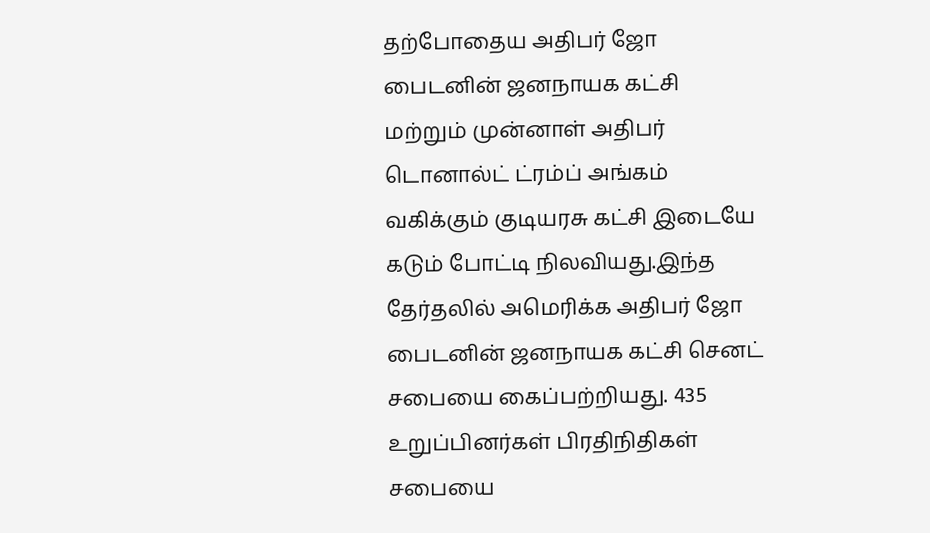தற்போதைய அதிபர் ஜோ பைடனின் ஜனநாயக கட்சி மற்றும் முன்னாள் அதிபர் டொனால்ட் ட்ரம்ப் அங்கம் வகிக்கும் குடியரசு கட்சி இடையே கடும் போட்டி நிலவியது.இந்த தேர்தலில் அமெரிக்க அதிபர் ஜோ பைடனின் ஜனநாயக கட்சி செனட் சபையை கைப்பற்றியது. 435 உறுப்பினர்கள் பிரதிநிதிகள் சபையை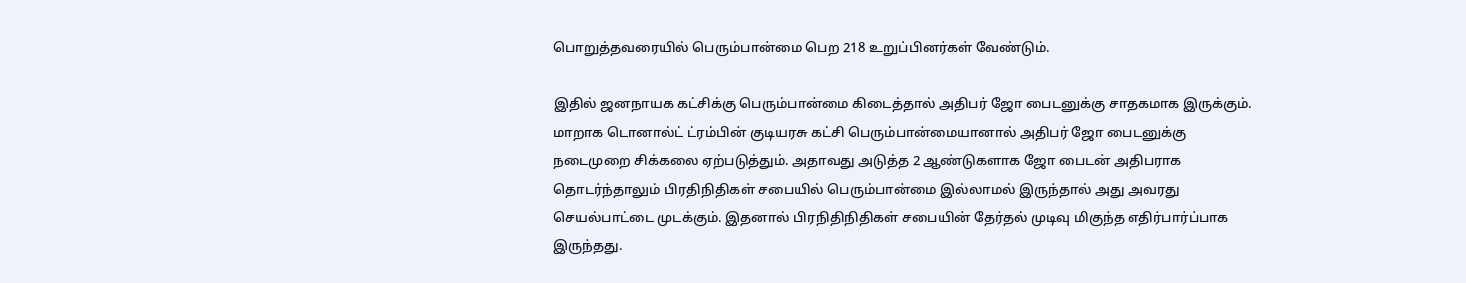பொறுத்தவரையில் பெரும்பான்மை பெற 218 உறுப்பினர்கள் வேண்டும்.

இதில் ஜனநாயக கட்சிக்கு பெரும்பான்மை கிடைத்தால் அதிபர் ஜோ பைடனுக்கு சாதகமாக இருக்கும். மாறாக டொனால்ட் ட்ரம்பின் குடியரசு கட்சி பெரும்பான்மையானால் அதிபர் ஜோ பைடனுக்கு நடைமுறை சிக்கலை ஏற்படுத்தும். அதாவது அடுத்த 2 ஆண்டுகளாக ஜோ பைடன் அதிபராக தொடர்ந்தாலும் பிரதிநிதிகள் சபையில் பெரும்பான்மை இல்லாமல் இருந்தால் அது அவரது செயல்பாட்டை முடக்கும். இதனால் பிரநிதிநிதிகள் சபையின் தேர்தல் முடிவு மிகுந்த எதிர்பார்ப்பாக இருந்தது.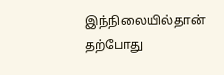இந்நிலையில்தான் தற்போது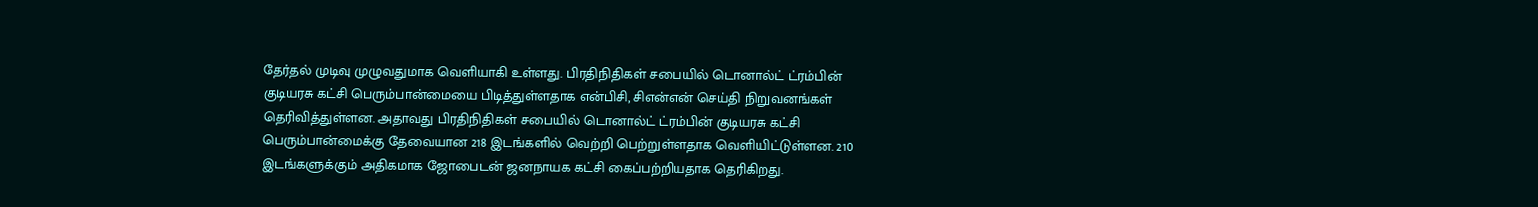தேர்தல் முடிவு முழுவதுமாக வெளியாகி உள்ளது. பிரதிநிதிகள் சபையில் டொனால்ட் ட்ரம்பின் குடியரசு கட்சி பெரும்பான்மையை பிடித்துள்ளதாக என்பிசி, சிஎன்என் செய்தி நிறுவனங்கள் தெரிவித்துள்ளன. அதாவது பிரதிநிதிகள் சபையில் டொனால்ட் ட்ரம்பின் குடியரசு கட்சி பெரும்பான்மைக்கு தேவையான 218 இடங்களில் வெற்றி பெற்றுள்ளதாக வெளியிட்டுள்ளன. 210 இடங்களுக்கும் அதிகமாக ஜோபைடன் ஜனநாயக கட்சி கைப்பற்றியதாக தெரிகிறது.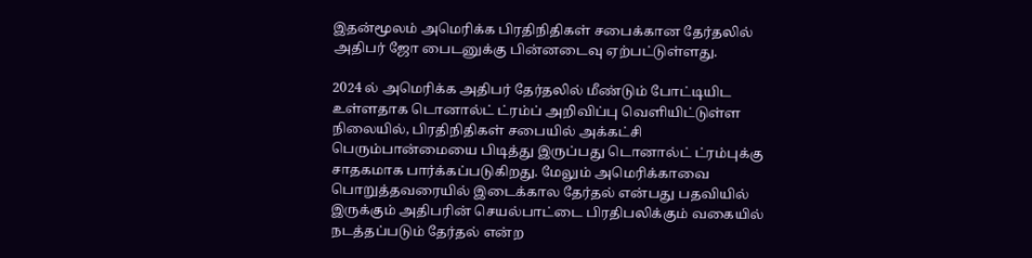இதன்மூலம் அமெரிக்க பிரதிநிதிகள் சபைக்கான தேர்தலில் அதிபர் ஜோ பைடனுக்கு பின்னடைவு ஏற்பட்டுள்ளது.

2024 ல் அமெரிக்க அதிபர் தேர்தலில் மீண்டும் போட்டியிட உள்ளதாக டொனால்ட் ட்ரம்ப் அறிவிப்பு வெளியிட்டுள்ள நிலையில், பிரதிநிதிகள் சபையில் அக்கட்சி பெரும்பான்மையை பிடித்து இருப்பது டொனால்ட் ட்ரம்புக்கு சாதகமாக பார்க்கப்படுகிறது. மேலும் அமெரிக்காவை பொறுத்தவரையில் இடைக்கால தேர்தல் என்பது பதவியில் இருக்கும் அதிபரின் செயல்பாட்டை பிரதிபலிக்கும் வகையில் நடத்தப்படும் தேர்தல் என்ற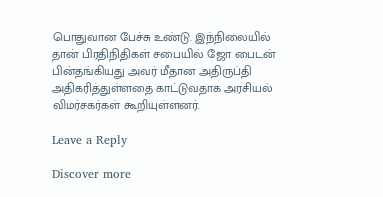பொதுவான பேச்சு உண்டு. இந்நிலையில் தான் பிரதிநிதிகள் சபையில் ஜோ பைடன் பின்தங்கியது அவர் மீதான அதிருப்தி அதிகரித்துள்ளதை காட்டுவதாக அரசியல் விமர்சகர்கள் கூறியுள்ளனர்.

Leave a Reply

Discover more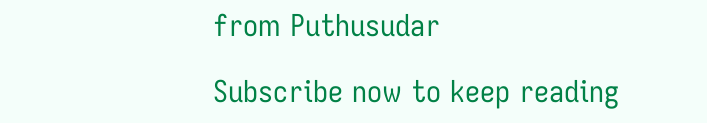from Puthusudar

Subscribe now to keep reading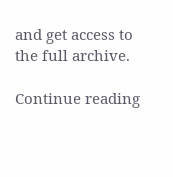and get access to the full archive.

Continue reading